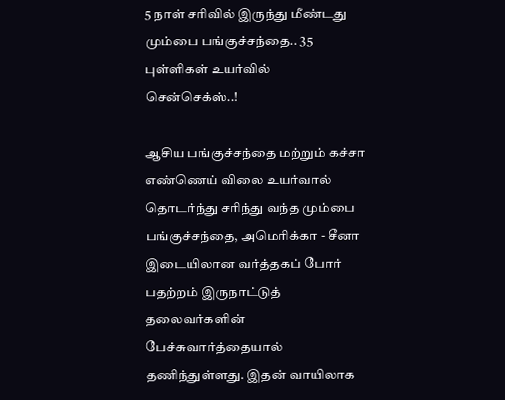5 நாள் சரிவில் இருந்து மீண்டது மும்பை பங்குச்சந்தை.. 35 புள்ளிகள் உயர்வில் சென்செக்ஸ்..!

ஆசிய பங்குச்சந்தை மற்றும் கச்சா எண்ணெய் விலை உயர்வால் தொடர்ந்து சரிந்து வந்த மும்பை பங்குச்சந்தை, அமெரிக்கா - சீனா இடையிலான வர்த்தகப் போர் பதற்றம் இருநாட்டுத் தலைவர்களின் பேச்சுவார்த்தையால் தணிந்துள்ளது. இதன் வாயிலாக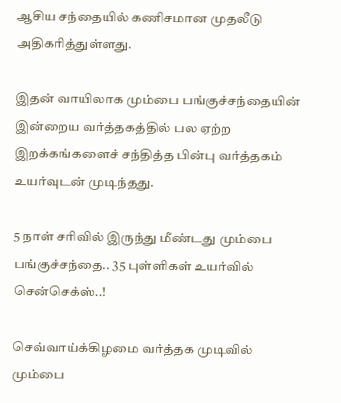ஆசிய சந்தையில் கணிசமான முதலீடு அதிகரித்துள்ளது.

இதன் வாயிலாக மும்பை பங்குச்சந்தையின் இன்றைய வர்த்தகத்தில் பல ஏற்ற இறக்கங்களைச் சந்தித்த பின்பு வர்த்தகம் உயர்வுடன் முடிந்தது.

5 நாள் சரிவில் இருந்து மீண்டது மும்பை பங்குச்சந்தை.. 35 புள்ளிகள் உயர்வில் சென்செக்ஸ்..!

செவ்வாய்க்கிழமை வர்த்தக முடிவில் மும்பை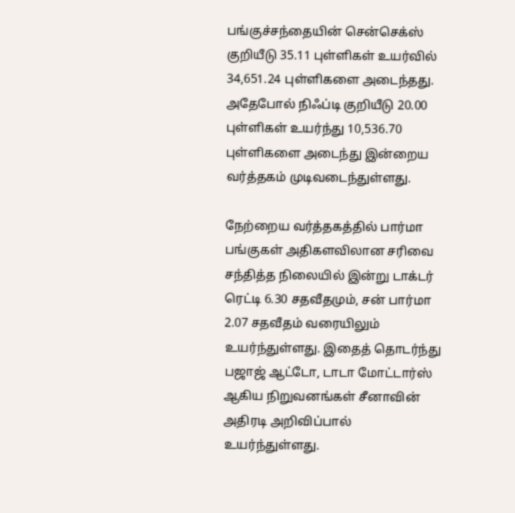பங்குச்சந்தையின் சென்செக்ஸ் குறியீடு 35.11 புள்ளிகள் உயர்வில் 34,651.24 புள்ளிகளை அடைந்தது. அதேபோல் நிஃப்டி குறியீடு 20.00 புள்ளிகள் உயர்ந்து 10,536.70 புள்ளிகளை அடைந்து இன்றைய வர்த்தகம் முடிவடைந்துள்ளது.

நேற்றைய வர்த்தகத்தில் பார்மா பங்குகள் அதிகளவிலான சரிவை சந்தித்த நிலையில் இன்று டாக்டர் ரெட்டி 6.30 சதவீதமும், சன் பார்மா 2.07 சதவீதம் வரையிலும் உயர்ந்துள்ளது. இதைத் தொடர்ந்து பஜாஜ் ஆட்டோ, டாடா மோட்டார்ஸ் ஆகிய நிறுவனங்கள் சீனாவின் அதிரடி அறிவிப்பால் உயர்ந்துள்ளது.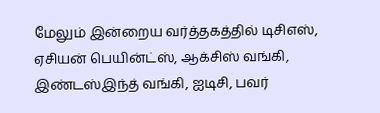மேலும் இன்றைய வர்த்தகத்தில் டிசிஎஸ், ஏசியன் பெயின்ட்ஸ், ஆக்சிஸ் வங்கி, இண்டஸ்இந்த் வங்கி, ஐடிசி, பவர்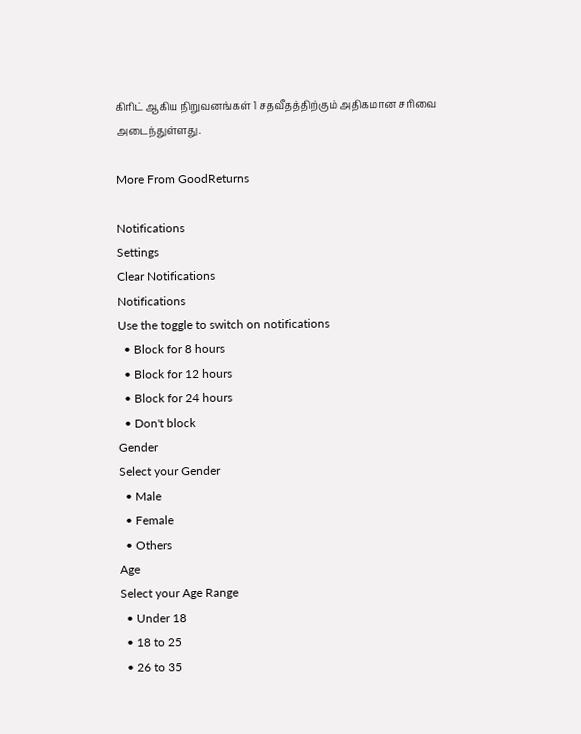கிரிட் ஆகிய நிறுவனங்கள் 1 சதவீதத்திற்கும் அதிகமான சரிவை அடைந்துள்ளது.

More From GoodReturns

Notifications
Settings
Clear Notifications
Notifications
Use the toggle to switch on notifications
  • Block for 8 hours
  • Block for 12 hours
  • Block for 24 hours
  • Don't block
Gender
Select your Gender
  • Male
  • Female
  • Others
Age
Select your Age Range
  • Under 18
  • 18 to 25
  • 26 to 35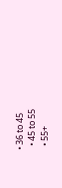• 36 to 45
  • 45 to 55
  • 55+